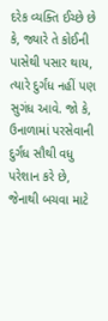દરેક વ્યક્તિ ઈચ્છે છે કે, જ્યારે તે કોઈની પાસેથી પસાર થાય, ત્યારે દુર્ગંધ નહીં પણ સુગંધ આવે. જો કે, ઉનાળામાં પરસેવાની દુર્ગંધ સૌથી વધુ પરેશાન કરે છે, જેનાથી બચવા માટે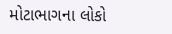મોટાભાગના લોકો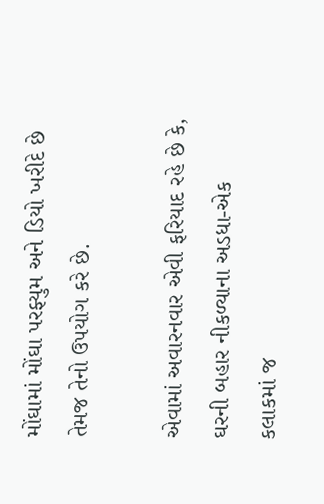મોંઘામાં મોંઘા પરફ્યુમ અને ડિયો ખરીદે છે તેમજ તેનો ઉપયોગ કરે છે.

એવામાં અવારનવાર એવી ફરિયાદ રહે છે કે, ઘરની બહાર નીકળ્યાના અડધા-એક કલાકમાં જ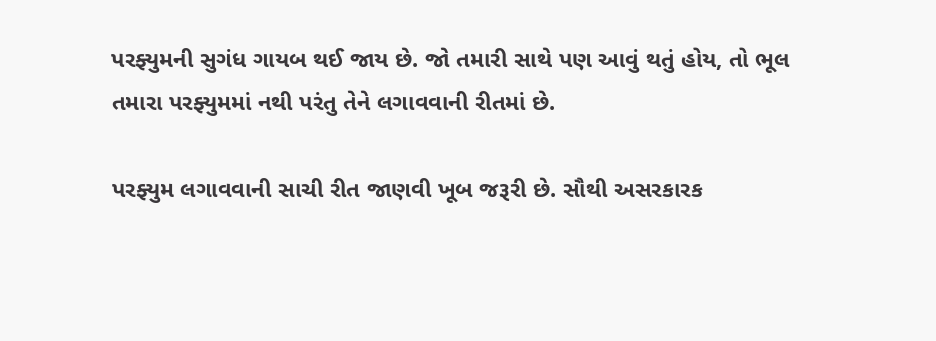પરફ્યુમની સુગંધ ગાયબ થઈ જાય છે. જો તમારી સાથે પણ આવું થતું હોય, તો ભૂલ તમારા પરફ્યુમમાં નથી પરંતુ તેને લગાવવાની રીતમાં છે.

પરફ્યુમ લગાવવાની સાચી રીત જાણવી ખૂબ જરૂરી છે. સૌથી અસરકારક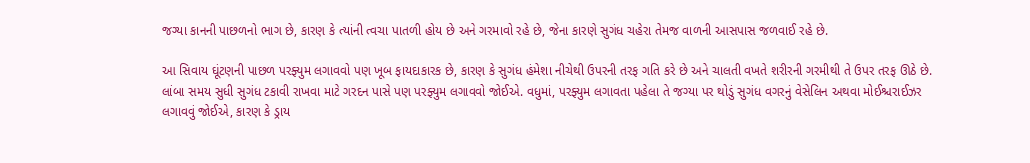જગ્યા કાનની પાછળનો ભાગ છે, કારણ કે ત્યાંની ત્વચા પાતળી હોય છે અને ગરમાવો રહે છે, જેના કારણે સુગંધ ચહેરા તેમજ વાળની આસપાસ જળવાઈ રહે છે.

આ સિવાય ઘૂંટણની પાછળ પરફ્યુમ લગાવવો પણ ખૂબ ફાયદાકારક છે, કારણ કે સુગંધ હંમેશા નીચેથી ઉપરની તરફ ગતિ કરે છે અને ચાલતી વખતે શરીરની ગરમીથી તે ઉપર તરફ ઊઠે છે. લાંબા સમય સુધી સુગંધ ટકાવી રાખવા માટે ગરદન પાસે પણ પરફ્યુમ લગાવવો જોઈએ. વધુમાં, પરફ્યુમ લગાવતા પહેલા તે જગ્યા પર થોડું સુગંધ વગરનું વેસેલિન અથવા મોઈશ્ચરાઈઝર લગાવવું જોઈએ, કારણ કે ડ્રાય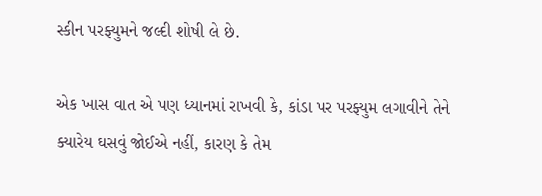સ્કીન પરફ્યુમને જલ્દી શોષી લે છે.

એક ખાસ વાત એ પણ ધ્યાનમાં રાખવી કે, કાંડા પર પરફ્યુમ લગાવીને તેને ક્યારેય ઘસવું જોઈએ નહીં, કારણ કે તેમ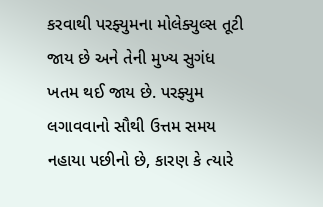કરવાથી પરફ્યુમના મોલેક્યુલ્સ તૂટી જાય છે અને તેની મુખ્ય સુગંધ ખતમ થઈ જાય છે. પરફ્યુમ લગાવવાનો સૌથી ઉત્તમ સમય નહાયા પછીનો છે, કારણ કે ત્યારે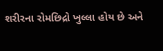શરીરના રોમછિદ્રો ખુલ્લા હોય છે અને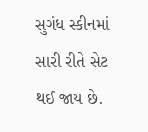સુગંધ સ્કીનમાં સારી રીતે સેટ થઈ જાય છે.